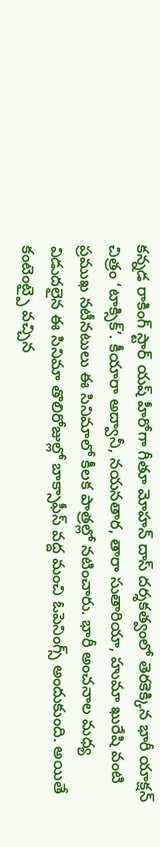కన్నడ రాకింగ్ స్టార్ యష్ హీరోగా గీతూ మోహన్ దాస్ దర్శకత్వంలో తెరకెక్కిన భారీ యాక్షన్ చిత్రం ‘టాక్సిక్’. కీయారా అద్వానీ, నయనతార, తారా సుతారియా, హుమా ఖురేషి వంటి ప్రముఖ నటీనటులు ఈ సినిమాలో కీలక పాత్రల్లో నటించారు. భారీ అంచనాల మధ్య విడుదలైన ఈ సినిమా తొలిరోజుల్లో బాక్సాఫీస్ వద్ద మంచి ఓపెనింగ్స్ అందుకుంది. అయితే కంటెంట్పై వచ్చిన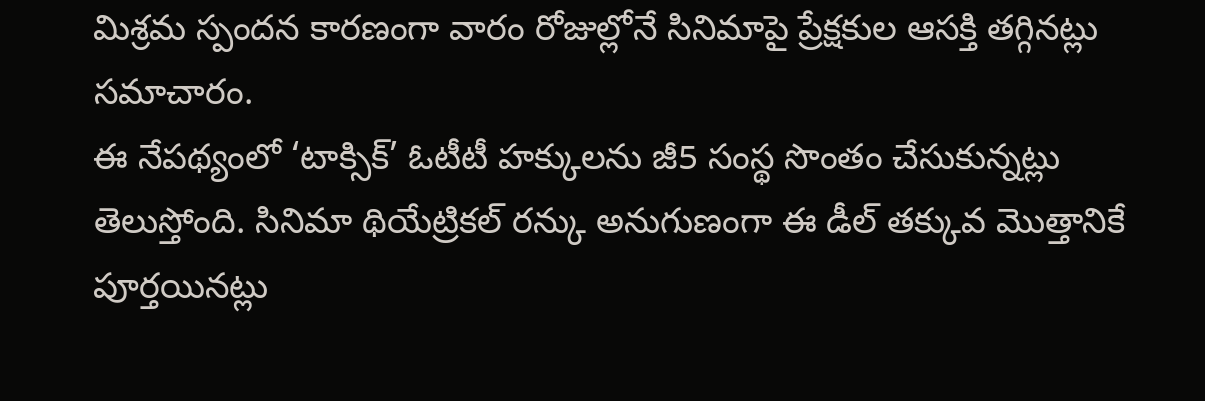మిశ్రమ స్పందన కారణంగా వారం రోజుల్లోనే సినిమాపై ప్రేక్షకుల ఆసక్తి తగ్గినట్లు సమాచారం.
ఈ నేపథ్యంలో ‘టాక్సిక్’ ఓటీటీ హక్కులను జీ5 సంస్థ సొంతం చేసుకున్నట్లు తెలుస్తోంది. సినిమా థియేట్రికల్ రన్కు అనుగుణంగా ఈ డీల్ తక్కువ మొత్తానికే పూర్తయినట్లు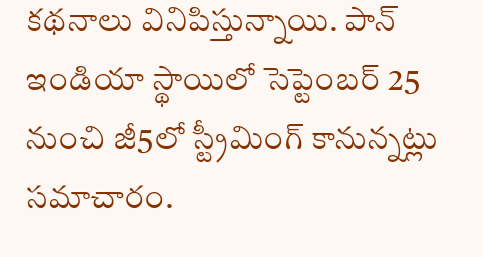కథనాలు వినిపిస్తున్నాయి. పాన్ ఇండియా స్థాయిలో సెప్టెంబర్ 25 నుంచి జీ5లో స్ట్రీమింగ్ కానున్నట్లు సమాచారం.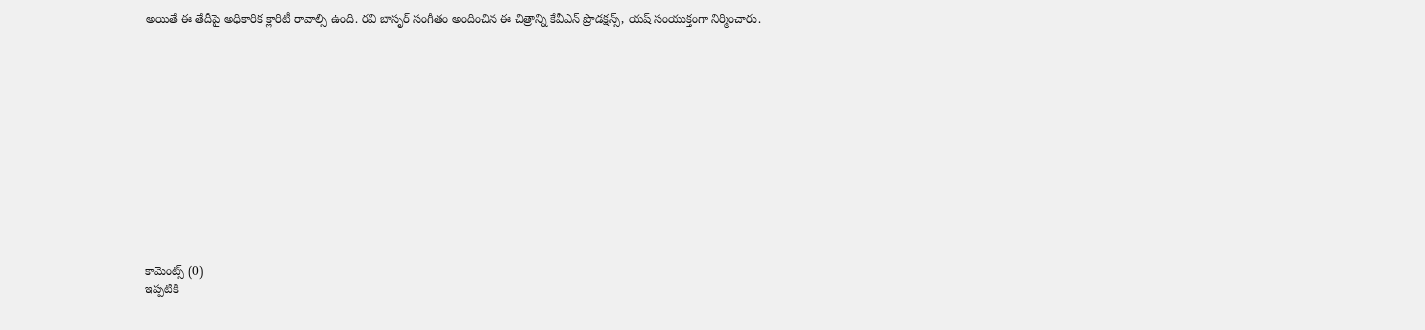అయితే ఈ తేదీపై అధికారిక క్లారిటీ రావాల్సి ఉంది. రవి బాసృర్ సంగీతం అందించిన ఈ చిత్రాన్ని కేవీఎన్ ప్రొడక్షన్స్, యష్ సంయుక్తంగా నిర్మించారు.













కామెంట్స్ (0)
ఇప్పటికి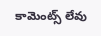కామెంట్స్ లేవు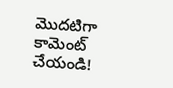మొదటిగా కామెంట్ చేయండి!